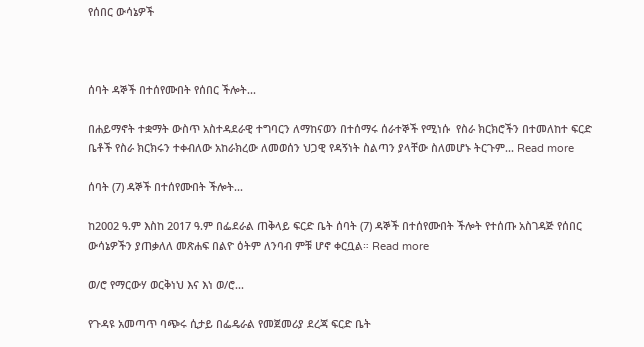የሰበር ውሳኔዎች



ሰባት ዳኞች በተሰየሙበት የሰበር ችሎት...

በሐይማኖት ተቋማት ውስጥ አስተዳደራዊ ተግባርን ለማከናወን በተሰማሩ ሰራተኞች የሚነሱ  የስራ ክርክሮችን በተመለከተ ፍርድ ቤቶች የስራ ክርክሩን ተቀብለው አከራክረው ለመወሰን ህጋዊ የዳኝነት ስልጣን ያላቸው ስለመሆኑ ትርጉም... Read more

ሰባት (7) ዳኞች በተሰየሙበት ችሎት...

ከ2002 ዓ.ም እስከ 2017 ዓ.ም በፌደራል ጠቅላይ ፍርድ ቤት ሰባት (7) ዳኞች በተሰየሙበት ችሎት የተሰጡ አስገዳጅ የሰበር ውሳኔዎችን ያጠቃለለ መጽሐፍ በልዮ ዕትም ለንባብ ምቹ ሆኖ ቀርቧል። Read more

ወ/ሮ የማርውሃ ወርቅነህ እና እነ ወ/ሮ...

የጉዳዩ አመጣጥ ባጭሩ ሲታይ በፌዴራል የመጀመሪያ ደረጃ ፍርድ ቤት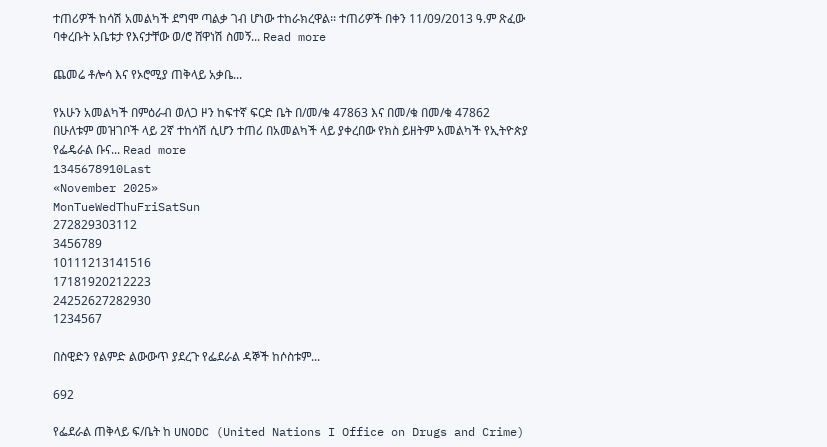ተጠሪዎች ከሳሽ አመልካች ደግሞ ጣልቃ ገብ ሆነው ተከራክረዋል፡፡ ተጠሪዎች በቀን 11/09/2013 ዓ.ም ጽፈው ባቀረቡት አቤቱታ የእናታቸው ወ/ሮ ሸዋነሽ ስመኝ... Read more

ጨመሬ ቶሎሳ እና የኦሮሚያ ጠቅላይ አቃቤ...

የአሁን አመልካች በምዕራብ ወለጋ ዞን ከፍተኛ ፍርድ ቤት በ/መ/ቁ 47863 እና በመ/ቁ በመ/ቁ 47862 በሁለቱም መዝገቦች ላይ 2ኛ ተከሳሽ ሲሆን ተጠሪ በአመልካች ላይ ያቀረበው የክስ ይዘትም አመልካች የኢትዮጵያ የፌዴራል ቡና... Read more
1345678910Last
«November 2025»
MonTueWedThuFriSatSun
272829303112
3456789
10111213141516
17181920212223
24252627282930
1234567

በስዊድን የልምድ ልውውጥ ያደረጉ የፌደራል ዳኞች ከሶስቱም...

692

የፌደራል ጠቅላይ ፍ/ቤት ከ UNODC (United Nations I Office on Drugs and Crime)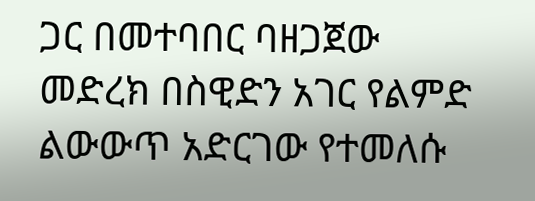ጋር በመተባበር ባዘጋጀው መድረክ በስዊድን አገር የልምድ ልውውጥ አድርገው የተመለሱ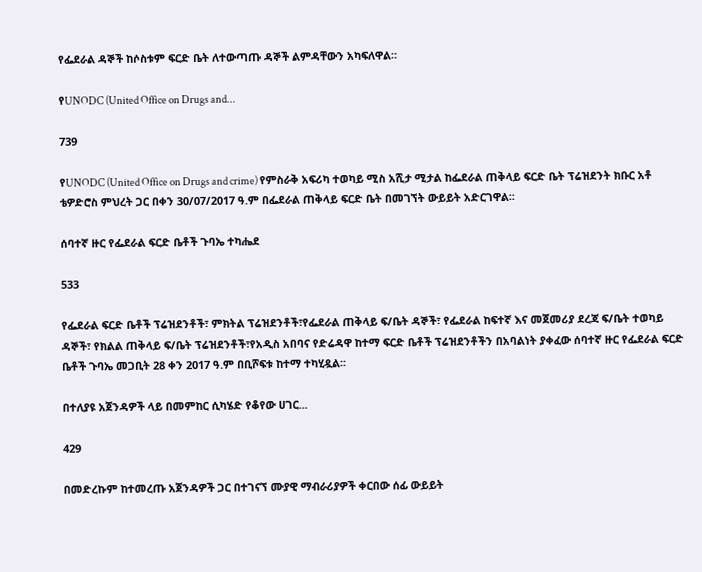የፌደራል ዳኞች ከሶስቱም ፍርድ ቤት ለተውጣጡ ዳኞች ልምዳቸውን አካፍለዋል።

የUNODC (United Office on Drugs and...

739

የUNODC (United Office on Drugs and crime) የምስራቅ አፍሪካ ተወካይ ሚስ አሺታ ሚታል ከፌደራል ጠቅላይ ፍርድ ቤት ፕሬዝደንት ክቡር አቶ ቴዎድሮስ ምህረት ጋር በቀን 30/07/2017 ዓ.ም በፌደራል ጠቅላይ ፍርድ ቤት በመገኘት ውይይት አድርገዋል፡፡

ሰባተኛ ዙር የፌደራል ፍርድ ቤቶች ጉባኤ ተካሔደ

533

የፌደራል ፍርድ ቤቶች ፕሬዝደንቶች፣ ምክትል ፕሬዝደንቶች፣የፌደራል ጠቅላይ ፍ/ቤት ዳኞች፣ የፌደራል ከፍተኛ እና መጀመሪያ ደረጃ ፍ/ቤት ተወካይ ዳኞች፣ የክልል ጠቅላይ ፍ/ቤት ፕሬዝደንቶች፣የአዲስ አበባና የድሬዳዋ ከተማ ፍርድ ቤቶች ፕሬዝደንቶችን በአባልነት ያቀፈው ሰባተኛ ዙር የፌደራል ፍርድ ቤቶች ጉባኤ መጋቢት 28 ቀን 2017 ዓ.ም በቢሾፍቱ ከተማ ተካሂዷል፡፡

በተለያዩ አጀንዳዎች ላይ በመምከር ሲካሄድ የቆየው ሀገር...

429

በመድረኩም ከተመረጡ አጀንዳዎች ጋር በተገናኘ ሙያዊ ማብራሪያዎች ቀርበው ሰፊ ውይይት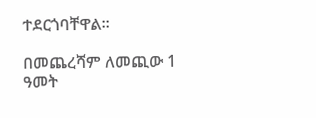ተደርጎባቸዋል።

በመጨረሻም ለመጪው 1 ዓመት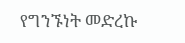የግንኙነት መድረኩ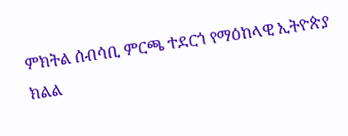ምክትል ሰብሳቢ ምርጫ ተደርጎ የማዕከላዊ ኢትዮጵያ ክልል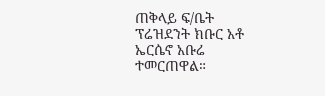ጠቅላይ ፍ/ቤት ፕሬዝደንት ክቡር አቶ ኤርሴኖ አቡሬ ተመርጠዋል።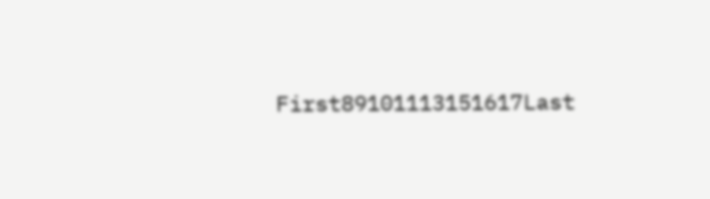First89101113151617Last